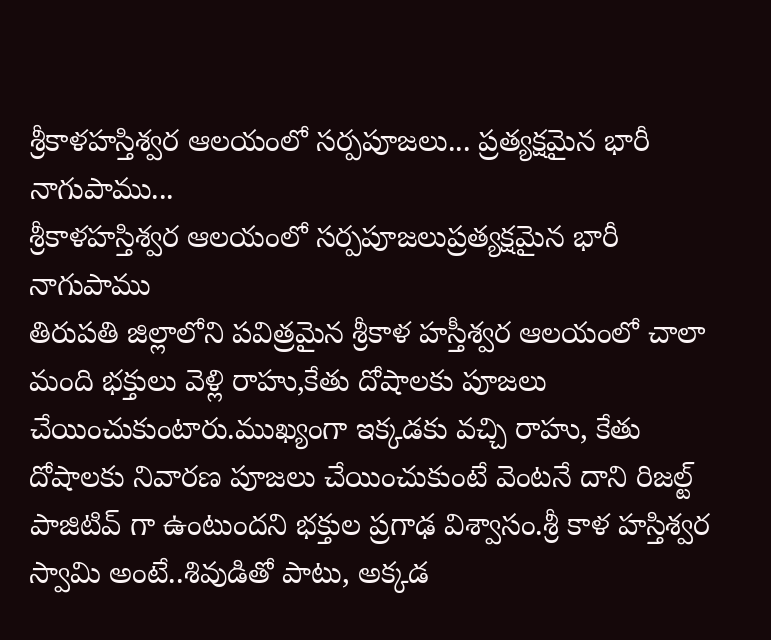శ్రీకాళహస్తిశ్వర ఆలయంలో సర్పపూజలు... ప్రత్యక్షమైన భారీ నాగుపాము...
శ్రీకాళహస్తిశ్వర ఆలయంలో సర్పపూజలుప్రత్యక్షమైన భారీ నాగుపాము
తిరుపతి జిల్లాలోని పవిత్రమైన శ్రీకాళ హస్తీశ్వర ఆలయంలో చాలా మంది భక్తులు వెళ్లి రాహు,కేతు దోషాలకు పూజలు చేయించుకుంటారు.ముఖ్యంగా ఇక్కడకు వచ్చి రాహు, కేతు దోషాలకు నివారణ పూజలు చేయించుకుంటే వెంటనే దాని రిజల్ట్ పాజిటివ్ గా ఉంటుందని భక్తుల ప్రగాఢ విశ్వాసం.శ్రీ కాళ హస్తిశ్వర స్వామి అంటే..శివుడితో పాటు, అక్కడ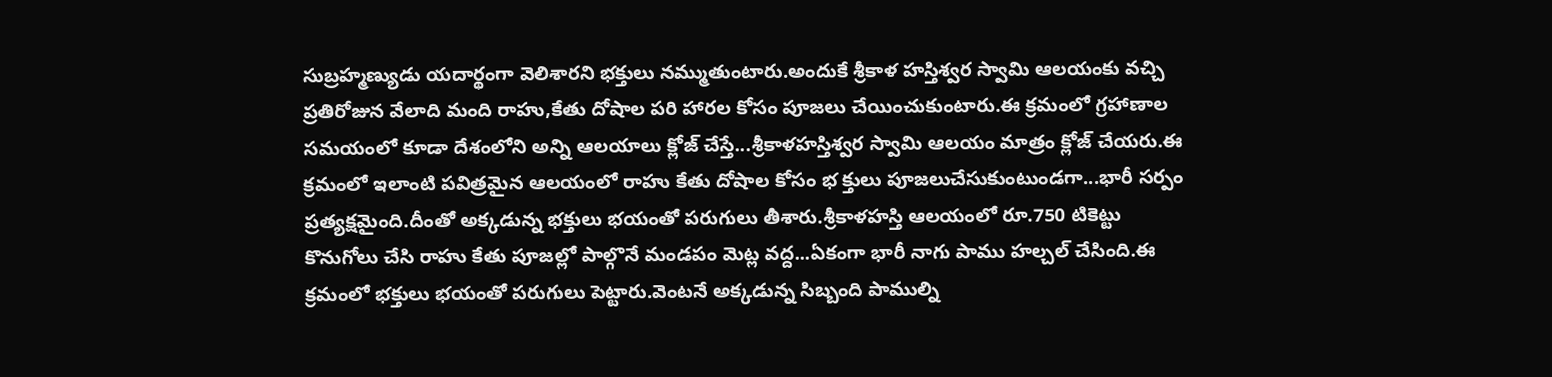సుబ్రహ్మణ్యుడు యదార్థంగా వెలిశారని భక్తులు నమ్ముతుంటారు.అందుకే శ్రీకాళ హస్తిశ్వర స్వామి ఆలయంకు వచ్చి ప్రతిరోజున వేలాది మంది రాహు,కేతు దోషాల పరి హారల కోసం పూజలు చేయించుకుంటారు.ఈ క్రమంలో గ్రహాణాల సమయంలో కూడా దేశంలోని అన్ని ఆలయాలు క్లోజ్ చేస్తే...శ్రీకాళహస్తిశ్వర స్వామి ఆలయం మాత్రం క్లోజ్ చేయరు.ఈ క్రమంలో ఇలాంటి పవిత్రమైన ఆలయంలో రాహు కేతు దోషాల కోసం భ క్తులు పూజలుచేసుకుంటుండగా...భారీ సర్పం ప్రత్యక్షమైంది.దీంతో అక్కడున్న భక్తులు భయంతో పరుగులు తీశారు.శ్రీకాళహస్తి ఆలయంలో రూ.750 టికెట్టు కొనుగోలు చేసి రాహు కేతు పూజల్లో పాల్గొనే మండపం మెట్ల వద్ద...ఏకంగా భారీ నాగు పాము హల్చల్ చేసింది.ఈ క్రమంలో భక్తులు భయంతో పరుగులు పెట్టారు.వెంటనే అక్కడున్న సిబ్బంది పాముల్ని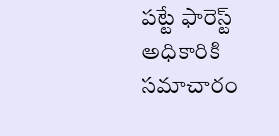పట్టే ఫారెస్ట్ అధికారికి సమాచారం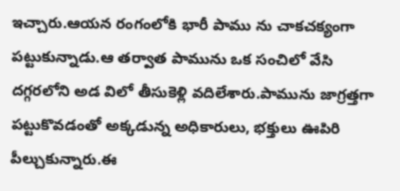ఇచ్చారు.ఆయన రంగంలోకి భారీ పాము ను చాకచక్యంగా పట్టుకున్నాడు.ఆ తర్వాత పామును ఒక సంచిలో వేసి దగ్గరలోని అడ విలో తీసుకెళ్లి వదిలేశారు.పామును జాగ్రత్తగా పట్టుకొవడంతో అక్కడున్న అధికారులు, భక్తులు ఊపిరి పీల్చుకున్నారు.ఈ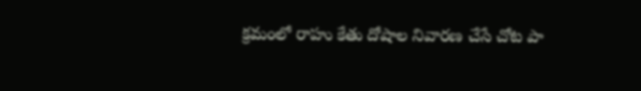క్రమంలో రాహు కేతు దోషాల నివారణ చేసే చోట పా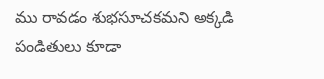ము రావడం శుభసూచకమని అక్కడి పండితులు కూడా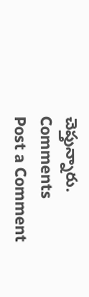చెప్తున్నారు.
Comments
Post a Comment